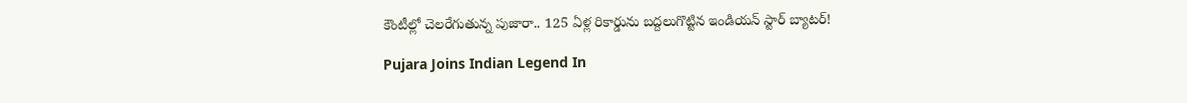కౌంటీల్లో చెలరేగుతున్న పుజారా.. 125 ఏళ్ల రికార్డును బద్దలుగొట్టిన ఇండియన్ స్టార్ బ్యాటర్!

Pujara Joins Indian Legend In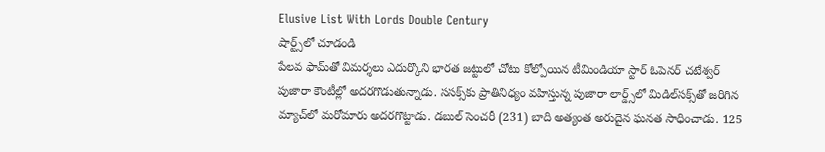Elusive List With Lords Double Century
షార్ట్స్‌లో చూడండి
పేలవ ఫామ్‌తో విమర్శలు ఎదుర్కొని భారత జట్టులో చోటు కోల్పోయిన టీమిండియా స్టార్ ఓపెనర్ చటేశ్వర్ పుజారా కౌంటీల్లో అదరగొడుతున్నాడు. ససక్స్‌కు ప్రాతినిధ్యం వహిస్తున్న పుజారా లార్డ్స్‌లో మిడిల్‌సక్స్‌తో జరిగిన మ్యాచ్‌లో మరోమారు అదరగొట్టాడు. డబుల్ సెంచరీ (231) బాది అత్యంత అరుదైన ఘనత సాధించాడు. 125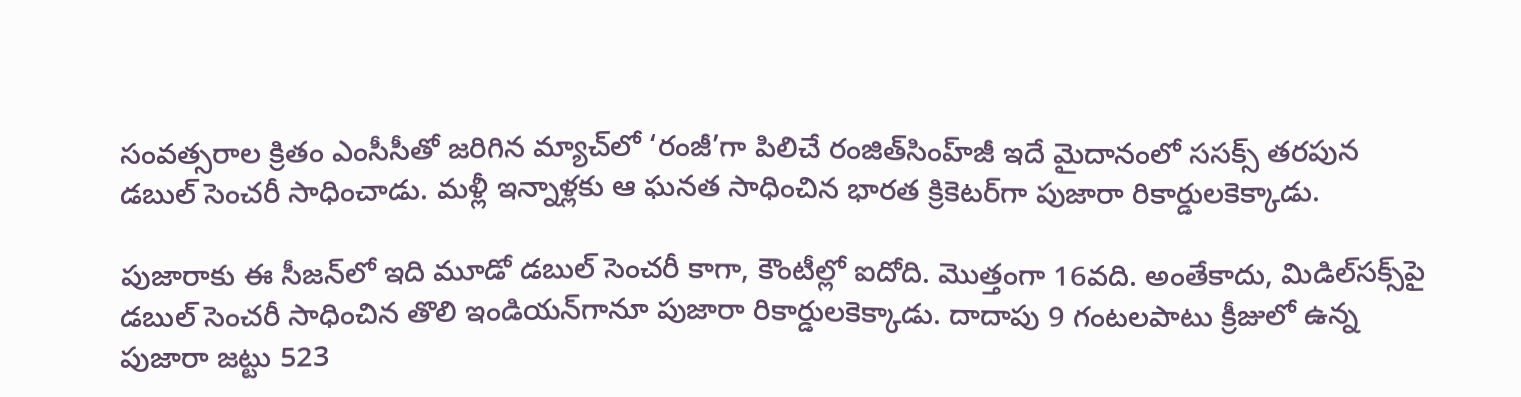సంవత్సరాల క్రితం ఎంసీసీతో జరిగిన మ్యాచ్‌లో ‘రంజీ’గా పిలిచే రంజిత్‌సింహ్‌జీ ఇదే మైదానంలో ససక్స్ తరపున డబుల్ సెంచరీ సాధించాడు. మళ్లీ ఇన్నాళ్లకు ఆ ఘనత సాధించిన భారత క్రికెటర్‌గా పుజారా రికార్డులకెక్కాడు.

పుజారాకు ఈ సీజన్‌లో ఇది మూడో డబుల్ సెంచరీ కాగా, కౌంటీల్లో ఐదోది. మొత్తంగా 16వది. అంతేకాదు, మిడిల్‌సక్స్‌పై డబుల్ సెంచరీ సాధించిన తొలి ఇండియన్‌గానూ పుజారా రికార్డులకెక్కాడు. దాదాపు 9 గంటలపాటు క్రీజులో ఉన్న పుజారా జట్టు 523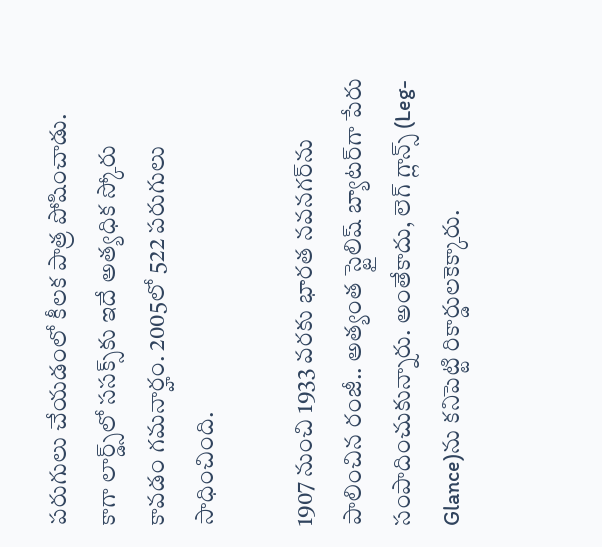పరుగులు చేయడంలో కీలక పాత్ర పోషించాడు. కాగా లార్డ్స్‌లో ససక్స్‌కు ఇదే అత్యధిక స్కోరు కావడం గమనార్హం. 2005లో 522 పరుగులు సాధించింది.

1907 నుంచి 1933 వరకు భారత నవనగర్‌ను పాలించిన రంజీ.. అత్యంత స్టైలిష్ బ్యాటర్‌గా పేరు సంపాదించుకున్నారు. అంతేకాదు, లెగ్ గ్లాన్స్ (Leg-Glance)ను కనిపెట్టి రికార్డులకెక్కారు.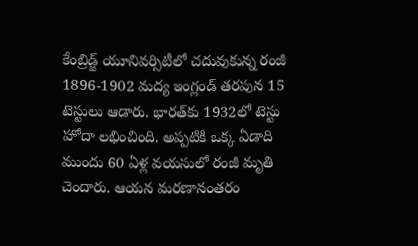కేంబ్రిడ్జ్ యూనివర్సిటీలో చదువుకున్న రంజీ 1896-1902 మద్య ఇంగ్లండ్‌ తరపున 15 టెస్టులు ఆడారు. భారత్‌‌కు 1932లో టెస్టు హోదా లభించింది. అప్పటికి ఒక్క ఏడాది ముందు 60 ఏళ్ల వయసులో రంజీ మృతి చెందారు. ఆయన మరణానంతరం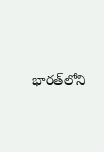భారత్‌లోని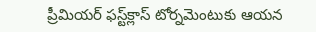ప్రీమియర్ ఫస్ట్‌క్లాస్ టోర్నమెంటుకు ఆయన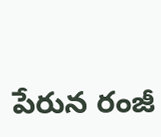పేరున రంజీ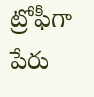ట్రోఫీగా పేరు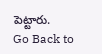పెట్టారు.
Go Back to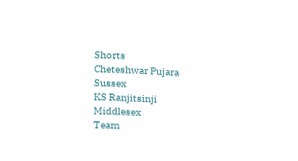Shorts
Cheteshwar Pujara
Sussex
KS Ranjitsinji
Middlesex
Team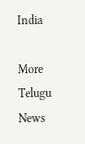India

More Telugu News